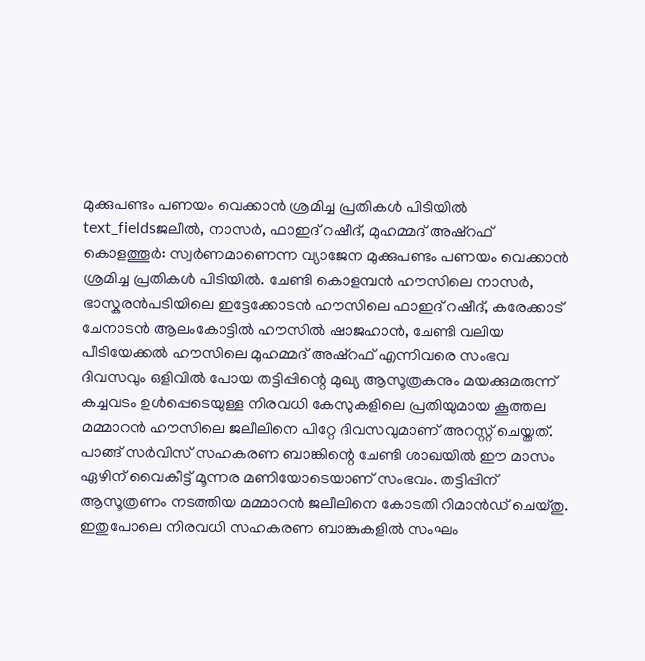മുക്കുപണ്ടം പണയം വെക്കാൻ ശ്രമിച്ച പ്രതികൾ പിടിയിൽ
text_fieldsജലീൽ, നാസർ, ഫാഇദ് റഷീദ്, മുഹമ്മദ് അഷ്റഫ്
കൊളത്തൂർ: സ്വർണമാണെന്ന വ്യാജേന മുക്കുപണ്ടം പണയം വെക്കാൻ ശ്രമിച്ച പ്രതികൾ പിടിയിൽ. ചേണ്ടി കൊളമ്പൻ ഹൗസിലെ നാസർ, ഭാസ്കരൻപടിയിലെ ഇട്ടേക്കോടൻ ഹൗസിലെ ഫാഇദ് റഷീദ്, കരേക്കാട് ചേനാടൻ ആലംകോട്ടിൽ ഹൗസിൽ ഷാജഹാൻ, ചേണ്ടി വലിയ പീടിയേക്കൽ ഹൗസിലെ മുഹമ്മദ് അഷ്റഫ് എന്നിവരെ സംഭവ ദിവസവും ഒളിവിൽ പോയ തട്ടിപ്പിന്റെ മുഖ്യ ആസൂത്രകനും മയക്കുമരുന്ന് കച്ചവടം ഉൾപ്പെടെയുള്ള നിരവധി കേസുകളിലെ പ്രതിയുമായ കൂത്തല മമ്മാറൻ ഹൗസിലെ ജലീലിനെ പിറ്റേ ദിവസവുമാണ് അറസ്റ്റ് ചെയ്തത്. പാങ്ങ് സർവിസ് സഹകരണ ബാങ്കിന്റെ ചേണ്ടി ശാഖയിൽ ഈ മാസം ഏഴിന് വൈകീട്ട് മൂന്നര മണിയോടെയാണ് സംഭവം. തട്ടിപ്പിന് ആസൂത്രണം നടത്തിയ മമ്മാറൻ ജലീലിനെ കോടതി റിമാൻഡ് ചെയ്തു.
ഇതുപോലെ നിരവധി സഹകരണ ബാങ്കുകളിൽ സംഘം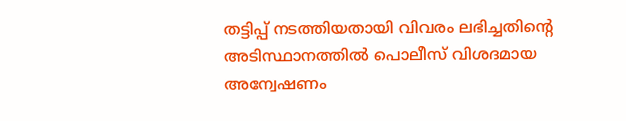തട്ടിപ്പ് നടത്തിയതായി വിവരം ലഭിച്ചതിന്റെ അടിസ്ഥാനത്തിൽ പൊലീസ് വിശദമായ അന്വേഷണം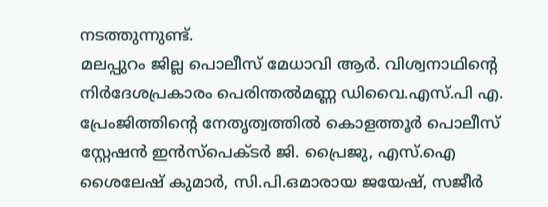നടത്തുന്നുണ്ട്.
മലപ്പുറം ജില്ല പൊലീസ് മേധാവി ആർ. വിശ്വനാഥിന്റെ നിർദേശപ്രകാരം പെരിന്തൽമണ്ണ ഡിവൈ.എസ്.പി എ. പ്രേംജിത്തിന്റെ നേതൃത്വത്തിൽ കൊളത്തൂർ പൊലീസ് സ്റ്റേഷൻ ഇൻസ്പെക്ടർ ജി. പ്രൈജു, എസ്.ഐ ശൈലേഷ് കുമാർ, സി.പി.ഒമാരായ ജയേഷ്, സജീർ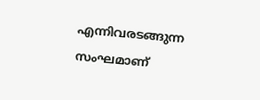എന്നിവരടങ്ങുന്ന സംഘമാണ്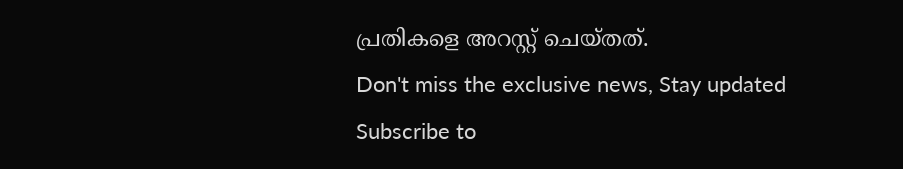പ്രതികളെ അറസ്റ്റ് ചെയ്തത്.
Don't miss the exclusive news, Stay updated
Subscribe to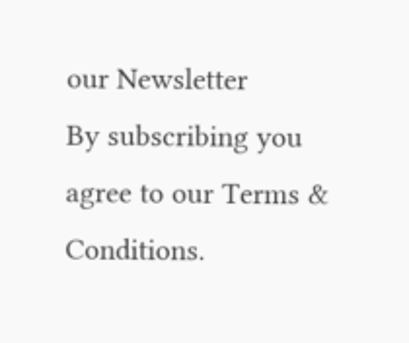our Newsletter
By subscribing you agree to our Terms & Conditions.